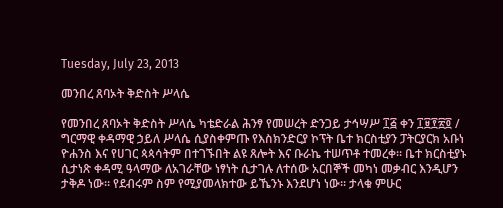Tuesday, July 23, 2013

መንበረ ጸባኦት ቅድስት ሥላሴ

የመንበረ ጸባኦት ቅድስት ሥላሴ ካቴድራል ሕንፃ የመሠረት ድንጋይ ታኅሣሥ ፲፭ ቀን ፲፱፻፳፬ / ግርማዊ ቀዳማዊ ኃይለ ሥላሴ ሲያስቀምጡ የእስክንድርያ ኮፕት ቤተ ክርስቲያን ፓትርያርክ አቡነ ዮሐንስ እና የሀገር ጳጳሳትም በተገኙበት ልዩ ጸሎት እና ቡራኬ ተሠጥቶ ተመረቀ። ቤተ ክርስቲያኑ ሲታነጽ ቀዳሚ ዓላማው ለአገራቸው ነፃነት ሲታገሉ ለተሰው አርበኞች መካነ መቃብር እንዲሆን ታቅዶ ነው። የደብሩም ስም የሚያመላክተው ይኼንኑ እንደሆነ ነው። ታላቁ ምሁር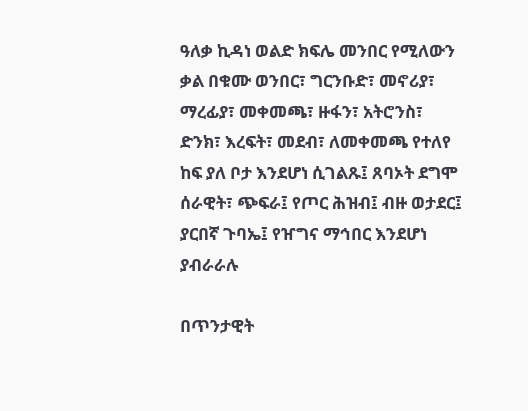ዓለቃ ኪዳነ ወልድ ክፍሌ መንበር የሚለውን ቃል በቁሙ ወንበር፣ ግርንቡድ፣ መኖሪያ፣ ማረፊያ፣ መቀመጫ፣ ዙፋን፣ አትሮንስ፣ ድንክ፣ እረፍት፣ መደብ፣ ለመቀመጫ የተለየ ከፍ ያለ ቦታ እንደሆነ ሲገልጹ፤ ጸባኦት ደግሞ ሰራዊት፣ ጭፍራ፤ የጦር ሕዝብ፤ ብዙ ወታደር፤ ያርበኛ ጉባኤ፤ የዠግና ማኅበር እንደሆነ ያብራራሉ

በጥንታዊት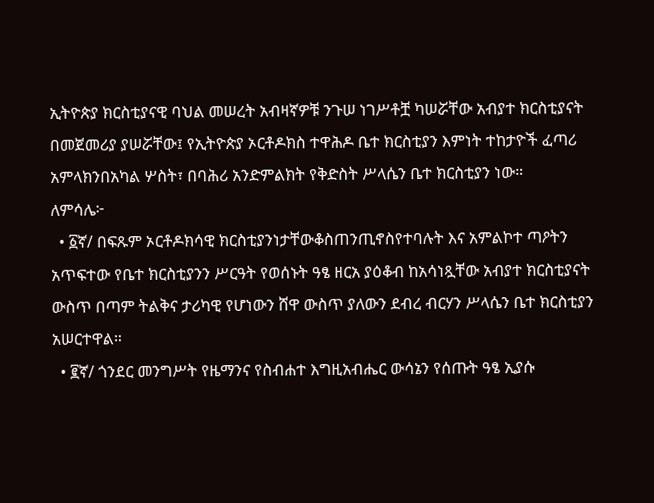ኢትዮጵያ ክርስቲያናዊ ባህል መሠረት አብዛኛዎቹ ንጉሠ ነገሥቶቿ ካሠሯቸው አብያተ ክርስቲያናት በመጀመሪያ ያሠሯቸው፤ የኢትዮጵያ ኦርቶዶክስ ተዋሕዶ ቤተ ክርስቲያን እምነት ተከታዮች ፈጣሪ አምላክንበአካል ሦስት፣ በባሕሪ አንድምልክት የቅድስት ሥላሴን ቤተ ክርስቲያን ነው።
ለምሳሌ፦
  • ፩ኛ/ በፍጹም ኦርቶዶክሳዊ ክርስቲያንነታቸውቆስጠንጢኖስየተባሉት እና አምልኮተ ጣዖትን አጥፍተው የቤተ ክርስቲያንን ሥርዓት የወሰኑት ዓፄ ዘርአ ያዕቆብ ከአሳነጿቸው አብያተ ክርስቲያናት ውስጥ በጣም ትልቅና ታሪካዊ የሆነውን ሸዋ ውስጥ ያለውን ደብረ ብርሃን ሥላሴን ቤተ ክርስቲያን አሠርተዋል።
  • ፪ኛ/ ጎንደር መንግሥት የዜማንና የስብሐተ እግዚአብሔር ውሳኔን የሰጡት ዓፄ ኢያሱ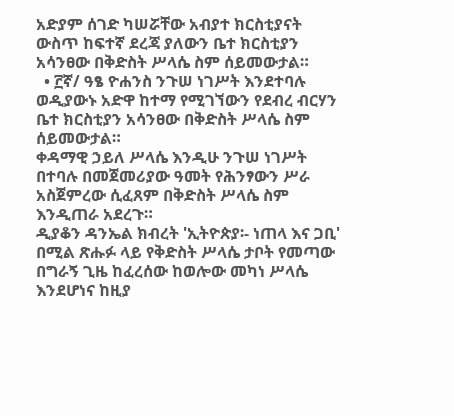አድያም ሰገድ ካሠሯቸው አብያተ ክርስቲያናት ውስጥ ከፍተኛ ደረጃ ያለውን ቤተ ክርስቲያን አሳንፀው በቅድስት ሥላሴ ስም ሰይመውታል።
  • ፫ኛ/ ዓፄ ዮሐንስ ንጉሠ ነገሥት እንደተባሉ ወዲያውኑ አድዋ ከተማ የሚገኘውን የደብረ ብርሃን ቤተ ክርስቲያን አሳንፀው በቅድስት ሥላሴ ስም ሰይመውታል።
ቀዳማዊ ኃይለ ሥላሴ እንዲሁ ንጉሠ ነገሥት በተባሉ በመጀመሪያው ዓመት የሕንፃውን ሥራ አስጀምረው ሲፈጸም በቅድስት ሥላሴ ስም እንዲጠራ አደረጉ።
ዲያቆን ዳንኤል ክብረት 'ኢትዮጵያ፡- ነጠላ እና ጋቢ' በሚል ጽሑፉ ላይ የቅድስት ሥላሴ ታቦት የመጣው በግራኝ ጊዜ ከፈረሰው ከወሎው መካነ ሥላሴ እንደሆነና ከዚያ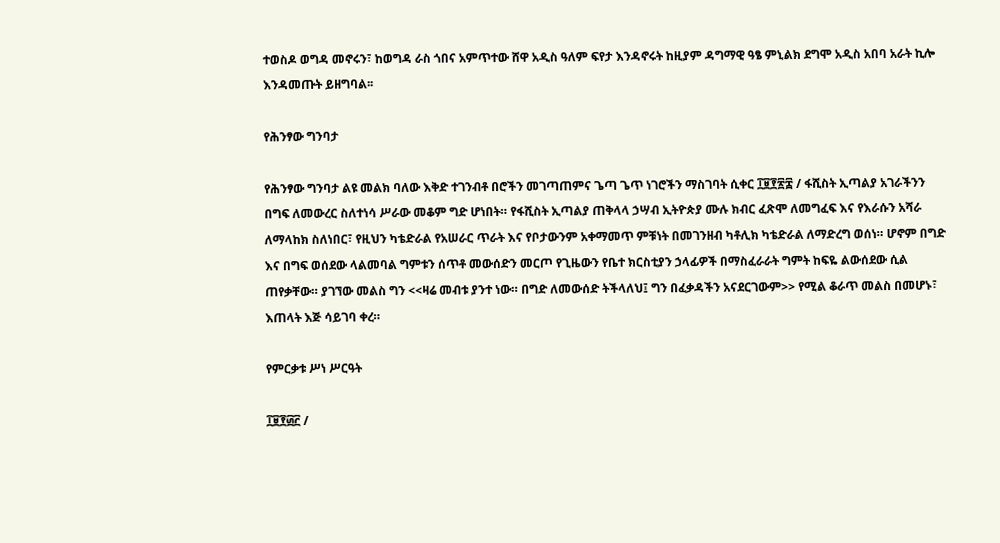ተወስዶ ወግዳ መኖሩን፣ ከወግዳ ራስ ጎበና አምጥተው ሸዋ አዲስ ዓለም ፍየታ እንዳኖሩት ከዚያም ዳግማዊ ዓፄ ምኒልክ ደግሞ አዲስ አበባ አራት ኪሎ እንዳመጡት ይዘግባል፡፡

የሕንፃው ግንባታ

የሕንፃው ግንባታ ልዩ መልክ ባለው እቅድ ተገንብቶ በሮችን መገጣጠምና ጌጣ ጌጥ ነገሮችን ማስገባት ሲቀር ፲፱፻፳፰ / ፋሺስት ኢጣልያ አገራችንን በግፍ ለመውረር ስለተነሳ ሥራው መቆም ግድ ሆነበት። የፋሺስት ኢጣልያ ጠቅላላ ኃሣብ ኢትዮጵያ ሙሉ ክብር ፈጽሞ ለመግፈፍ እና የእራሱን አሻራ ለማላከክ ስለነበር፣ የዚህን ካቴድራል የአሠራር ጥራት እና የቦታውንም አቀማመጥ ምቹነት በመገንዘብ ካቶሊክ ካቴድራል ለማድረግ ወሰነ። ሆኖም በግድ እና በግፍ ወሰደው ላልመባል ግምቱን ሰጥቶ መውሰድን መርጦ የጊዜውን የቤተ ክርስቲያን ኃላፊዎች በማስፈራራት ግምት ከፍዬ ልውሰደው ሲል ጠየቃቸው። ያገኘው መልስ ግን <<ዛሬ መብቱ ያንተ ነው። በግድ ለመውሰድ ትችላለህ፤ ግን በፈቃዳችን አናደርገውም>> የሚል ቆራጥ መልስ በመሆኑ፣ እጠላት እጅ ሳይገባ ቀረ።

የምርቃቱ ሥነ ሥርዓት

፲፱፻፴፫ /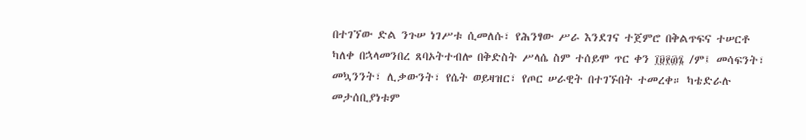በተገኘው ድል ንጉሠ ነገሥቱ ሲመለሱ፣ የሕንፃው ሥራ እንደገና ተጀምሮ በቅልጥፍና ተሠርቶ ካለቀ በኋላመንበረ ጸባኦትተብሎ በቅድስት ሥላሴ ስም ተሰይሞ ጥር ቀን ፲፱፻፴፮ /ም፤ መሳፍንት፣ መኳንንት፣ ሊቃውንት፣ የሴት ወይዛዝር፣ የጦር ሠራዊት በተገኙበት ተመረቀ። ካቴድራሉ መታሰቢያነቱም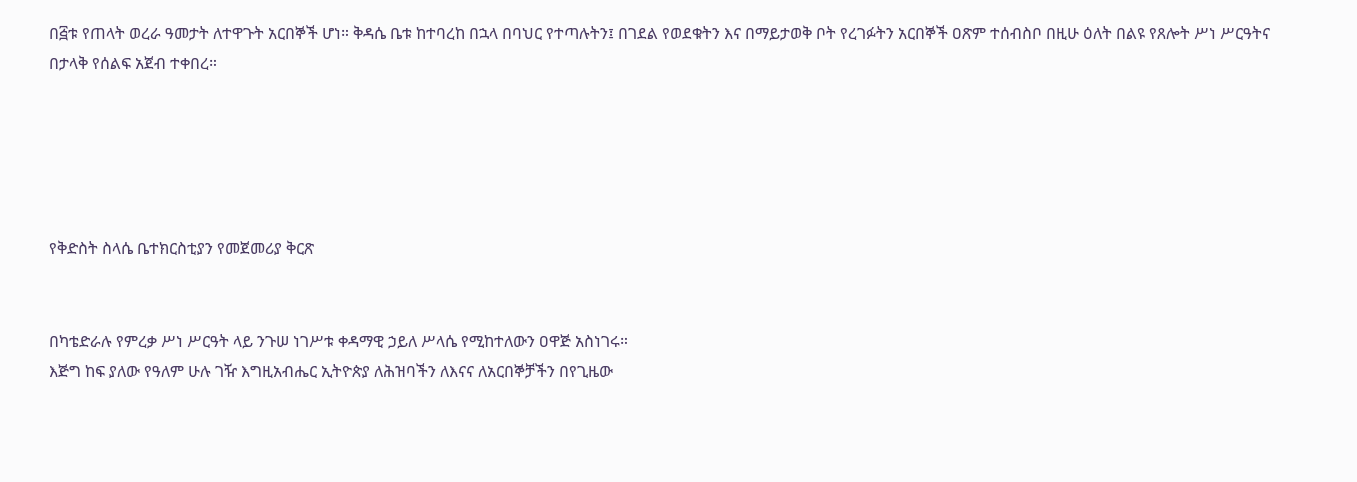በ፭ቱ የጠላት ወረራ ዓመታት ለተዋጉት አርበኞች ሆነ። ቅዳሴ ቤቱ ከተባረከ በኋላ በባህር የተጣሉትን፤ በገደል የወደቁትን እና በማይታወቅ ቦት የረገፉትን አርበኞች ዐጽም ተሰብስቦ በዚሁ ዕለት በልዩ የጸሎት ሥነ ሥርዓትና በታላቅ የሰልፍ አጀብ ተቀበረ።





የቅድስት ስላሴ ቤተክርስቲያን የመጀመሪያ ቅርጽ


በካቴድራሉ የምረቃ ሥነ ሥርዓት ላይ ንጉሠ ነገሥቱ ቀዳማዊ ኃይለ ሥላሴ የሚከተለውን ዐዋጅ አስነገሩ።
እጅግ ከፍ ያለው የዓለም ሁሉ ገዥ እግዚአብሔር ኢትዮጵያ ለሕዝባችን ለእናና ለአርበኞቻችን በየጊዜው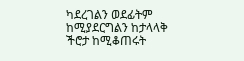ካደረገልን ወደፊትም ከሚያደርግልን ከታላላቅ ችሮታ ከሚቆጠሩት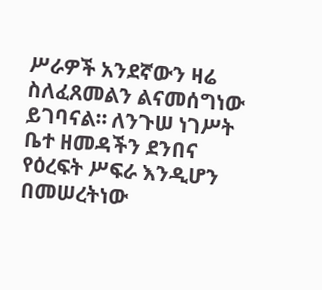ሥራዎች አንደኛውን ዛሬ ስለፈጸመልን ልናመሰግነው ይገባናል። ለንጉሠ ነገሥት ቤተ ዘመዳችን ደንበና የዕረፍት ሥፍራ እንዲሆን በመሠረትነው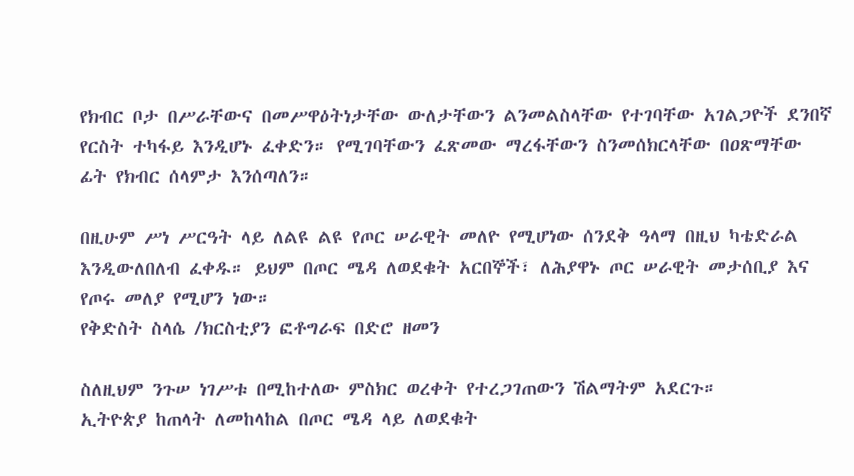የክብር ቦታ በሥራቸውና በመሥዋዕትነታቸው ውለታቸውን ልንመልስላቸው የተገባቸው አገልጋዮች ደንበኛ የርስት ተካፋይ እንዲሆኑ ፈቀድን። የሚገባቸውን ፈጽመው ማረፋቸውን ስንመሰክርላቸው በዐጽማቸው ፊት የክብር ሰላምታ እንሰጣለን።

በዚሁም ሥነ ሥርዓት ላይ ለልዩ ልዩ የጦር ሠራዊት መለዮ የሚሆነው ሰንደቅ ዓላማ በዚህ ካቴድራል እንዲውለበለብ ፈቀዱ። ይህም በጦር ሜዳ ለወደቁት አርበኞች፣ ለሕያዋኑ ጦር ሠራዊት መታሰቢያ እና የጦሩ መለያ የሚሆን ነው።
የቅድስት ስላሴ /ክርስቲያን ፎቶግራፍ በድሮ ዘመን

ስለዚህም ንጉሠ ነገሥቱ በሚከተለው ምስክር ወረቀት የተረጋገጠውን ሽልማትም አደርጉ።
ኢትዮጵያ ከጠላት ለመከላከል በጦር ሜዳ ላይ ለወደቁት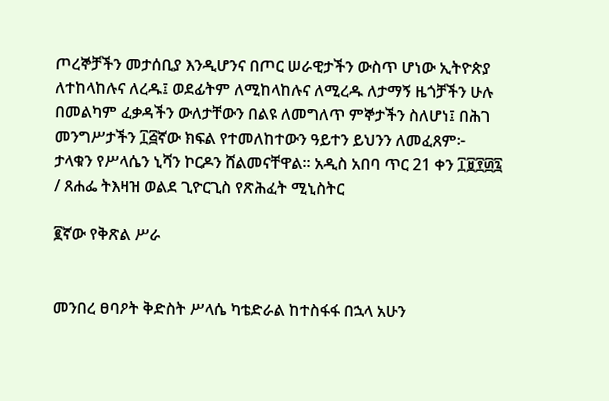ጦረኞቻችን መታሰቢያ እንዲሆንና በጦር ሠራዊታችን ውስጥ ሆነው ኢትዮጵያ ለተከላከሉና ለረዱ፤ ወደፊትም ለሚከላከሉና ለሚረዱ ለታማኝ ዜጎቻችን ሁሉ በመልካም ፈቃዳችን ውለታቸውን በልዩ ለመግለጥ ምኞታችን ስለሆነ፤ በሕገ መንግሥታችን ፲፭ኛው ክፍል የተመለከተውን ዓይተን ይህንን ለመፈጸም፦
ታላቁን የሥላሴን ኒሻን ኮርዶን ሸልመናቸዋል። አዲስ አበባ ጥር 21 ቀን ፲፱፻፴፯ / ጸሐፌ ትእዛዝ ወልደ ጊዮርጊስ የጽሕፈት ሚኒስትር

፪ኛው የቅጽል ሥራ


መንበረ ፀባዖት ቅድስት ሥላሴ ካቴድራል ከተስፋፋ በኋላ አሁን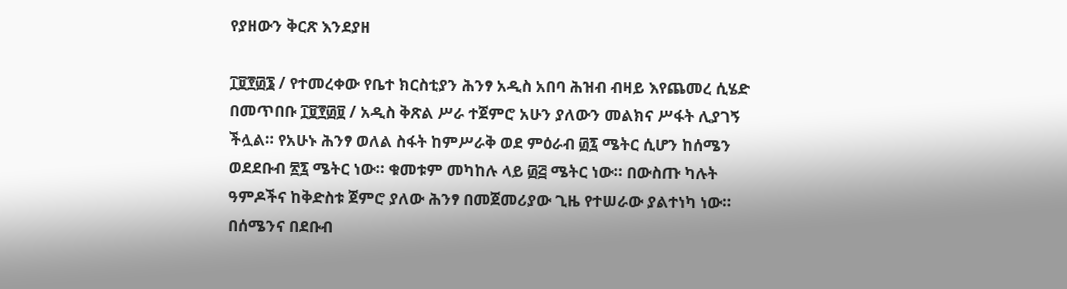የያዘውን ቅርጽ እንደያዘ

፲፱፻፴፮ / የተመረቀው የቤተ ክርስቲያን ሕንፃ አዲስ አበባ ሕዝብ ብዛይ እየጨመረ ሲሄድ በመጥበቡ ፲፱፻፴፱ / አዲስ ቅጽል ሥራ ተጀምሮ አሁን ያለውን መልክና ሥፋት ሊያገኝ ችሏል። የአሁኑ ሕንፃ ወለል ስፋት ከምሥራቅ ወደ ምዕራብ ፴፯ ሜትር ሲሆን ከሰሜን ወደደቡብ ፳፯ ሜትር ነው። ቁመቱም መካከሉ ላይ ፴፭ ሜትር ነው። በውስጡ ካሉት ዓምዶችና ከቅድስቱ ጀምሮ ያለው ሕንፃ በመጀመሪያው ጊዜ የተሠራው ያልተነካ ነው። በሰሜንና በደቡብ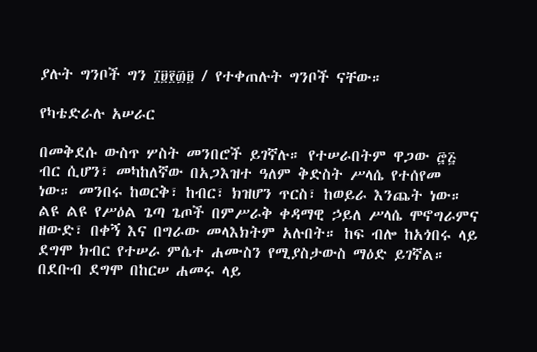ያሉት ግንቦች ግን ፲፱፻፴፱ / የተቀጠሉት ግንቦች ናቸው።

የካቴድራሉ አሠራር

በመቅደሱ ውስጥ ሦስት መንበሮች ይገኛሉ። የተሠራበትም ዋጋው ፸፭ ብር ሲሆን፣ መካከለኛው በአጋእዝተ ዓለም ቅድስት ሥላሴ የተሰየመ ነው። መንበሩ ከወርቅ፣ ከብር፣ ክዝሆን ጥርስ፣ ከወይራ እንጨት ነው። ልዩ ልዩ የሥዕል ጌጣ ጌጦች በምሥራቅ ቀዳማዊ ኃይለ ሥላሴ ሞኖግራምና ዘውድ፣ በቀኝ እና በግራው መላእክትም አሉበት። ከፍ ብሎ ከአጎበሩ ላይ ደግሞ ክብር የተሠራ ምሴተ ሐሙስን የሚያስታውስ ማዕድ ይገኛል። በደቡብ ደግሞ በከርሠ ሐመሩ ላይ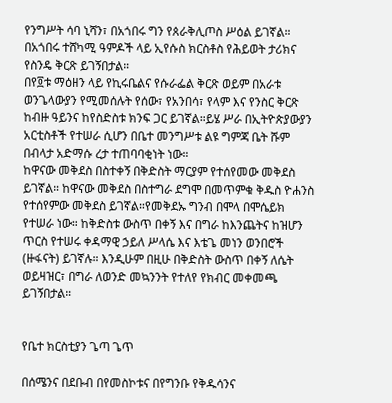የንግሥት ሳባ ኒሻን፣ በአጎበሩ ግን የጰራቅሊጦስ ሥዕል ይገኛል። በአጎበሩ ተሸካሚ ዓምዶች ላይ ኢየሱስ ክርስቶስ የሕይወት ታሪክና የስንዴ ቅርጽ ይገኝበታል።
በየ፬ቱ ማዕዘን ላይ የኪሩቤልና የሱራፌል ቅርጽ ወይም በአራቱ ወንጌላውያን የሚመሰሉት የሰው፣ የአንበሳ፣ የላም እና የንስር ቅርጽ ከብዙ ዓይንና ከየስድስቱ ክንፍ ጋር ይገኛል።ይሄ ሥራ በኢትዮጵያውያን አርቲስቶች የተሠራ ሲሆን በቤተ መንግሥቱ ልዩ ግምጃ ቤት ሹም በብላታ አድማሱ ረታ ተጠባባቂነት ነው።
ከዋናው መቅደስ በስተቀኝ በቅድስት ማርያም የተሰየመው መቅደስ ይገኛል። ከዋናው መቅደስ በስተግራ ደግሞ በመጥምቁ ቅዱስ ዮሐንስ የተሰየምው መቅደስ ይገኛል።የመቅደኡ ግንብ በሞላ በሞሴይክ የተሠራ ነው። ከቅድስቱ ውስጥ በቀኝ እና በግራ ከእንጨትና ከዝሆን ጥርስ የተሠሩ ቀዳማዊ ኃይለ ሥላሴ እና እቴጌ መነን ወንበሮች (ዙፋናት) ይገኛሉ። እንዲሁም በዚሁ በቅድስት ውስጥ በቀኝ ለሴት ወይዛዝር፣ በግራ ለወንድ መኳንንት የተለየ የክብር መቀመጫ ይገኝበታል።


የቤተ ክርስቲያን ጌጣ ጌጥ

በሰሜንና በደቡብ በየመስኮቱና በየግንቡ የቅዱሳንና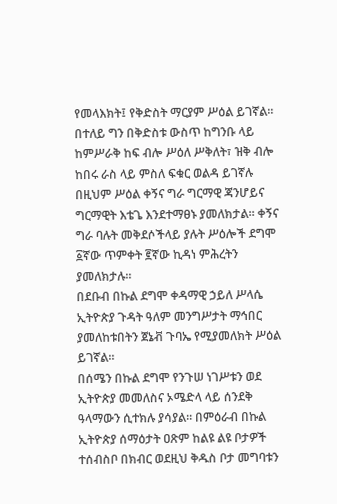የመላእክት፤ የቅድስት ማርያም ሥዕል ይገኛል። በተለይ ግን በቅድስቱ ውስጥ ከግንቡ ላይ ከምሥራቅ ከፍ ብሎ ሥዕለ ሥቅለት፣ ዝቅ ብሎ ከበሩ ራስ ላይ ምስለ ፍቁር ወልዳ ይገኛሉ በዚህም ሥዕል ቀኝና ግራ ግርማዊ ጃንሆይና ግርማዊት እቴጌ እንደተማፀኑ ያመለክታል። ቀኝና ግራ ባሉት መቅደሶችላይ ያሉት ሥዕሎች ደግሞ ፩ኛው ጥምቀት ፪ኛው ኪዳነ ምሕረትን ያመለክታሉ።
በደቡብ በኩል ደግሞ ቀዳማዊ ኃይለ ሥላሴ ኢትዮጵያ ጉዳት ዓለም መንግሥታት ማኅበር ያመለከቱበትን ጀኔቭ ጉባኤ የሚያመለክት ሥዕል ይገኛል።
በሰሜን በኩል ደግሞ የንጉሠ ነገሥቱን ወደ ኢትዮጵያ መመለስና ኦሜድላ ላይ ሰንደቅ ዓላማውን ሲተክሉ ያሳያል። በምዕራብ በኩል ኢትዮጵያ ሰማዕታት ዐጽም ከልዩ ልዩ ቦታዎች ተሰብስቦ በክብር ወደዚህ ቅዱስ ቦታ መግባቱን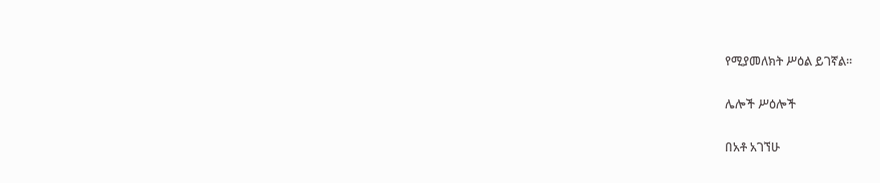የሚያመለክት ሥዕል ይገኛል።

ሌሎች ሥዕሎች

በአቶ አገኘሁ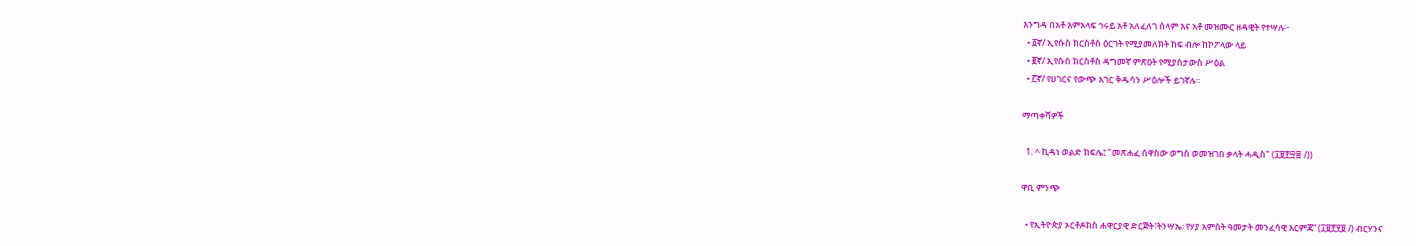እንግዳ በአቶ እምአላፍ ኅሩይ አቶ አለፈለገ ሰላም እና አቶ መዝሙር ዘዳዊት የተሣሉ፦
  • ፩ኛ/ ኢየሱስ ክርስቶስ ዕርገት የሚያመለክት ከፍ ብሎ ከኮፖላው ላይ
  • ፪ኛ/ ኢየሱስ ክርስቶስ ዳግመኛ ምጽዐት የሚያስታውስ ሥዕል
  • ፫ኛ/ የሀገርና የውጭ አገር ቅዱሳን ሥዕሎች ይገኛሉ።

ማጣቀሻዎች

  1. ^ ኪዳነ ወልድ ክፍሌ፤ "መጽሐፈ ሰዋስው ወግስ ወመዝገበ ቃላት ሓዲስ" (፲፱፻፵፰ /))

ዋቢ ምንጭ

  • የኢትዮጵያ ኦርቶዶክስ ሐዋርያዊ ድርጅት፣ትንሣኤ፡ የሃያ አምስት ዓመታት መንፈሳዊ እርምጃ” (፲፱፻፶፱ /) ብርሃንና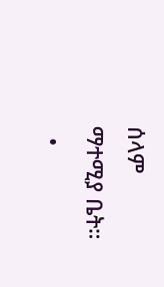ሰላም ማተሚያ ቤት።
  •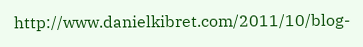http://www.danielkibret.com/2011/10/blog-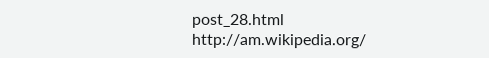post_28.html
http://am.wikipedia.org/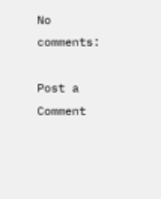No comments:

Post a Comment